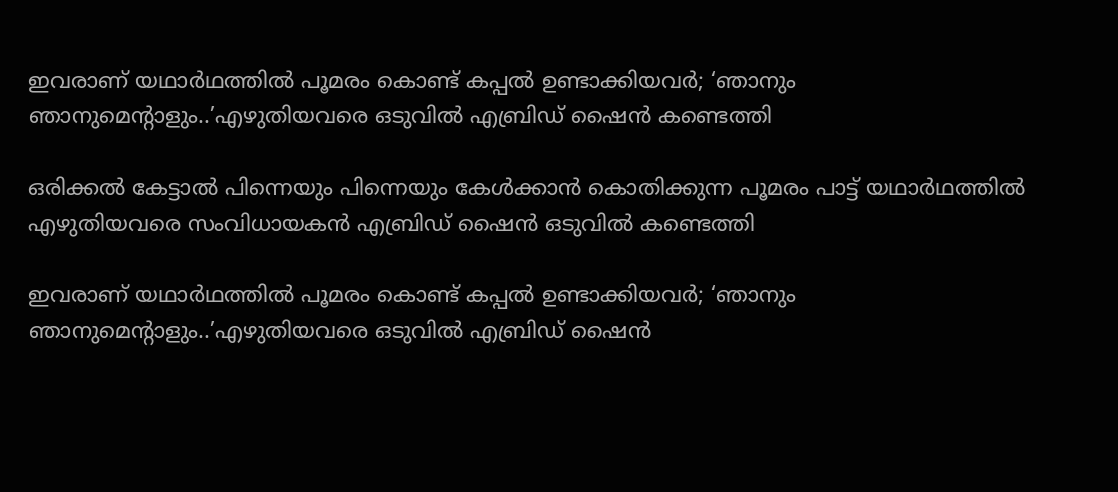ഇവരാണ് യഥാര്‍ഥത്തില്‍ പൂമരം കൊണ്ട് കപ്പല്‍ ഉണ്ടാക്കിയവര്‍; ‘ഞാനും ഞാനുമെന്റാളും..’എഴുതിയവരെ ഒടുവില്‍ എബ്രിഡ് ഷൈന്‍ കണ്ടെത്തി

ഒരിക്കല്‍ കേട്ടാല്‍ പിന്നെയും പിന്നെയും കേള്‍ക്കാന്‍ കൊതിക്കുന്ന പൂമരം പാട്ട് യഥാര്‍ഥത്തില്‍ എഴുതിയവരെ സംവിധായകന്‍ എബ്രിഡ് ഷൈന്‍ ഒടുവില്‍ കണ്ടെത്തി

ഇവരാണ് യഥാര്‍ഥത്തില്‍ പൂമരം കൊണ്ട് കപ്പല്‍ ഉണ്ടാക്കിയവര്‍; ‘ഞാനും ഞാനുമെന്റാളും..’എഴുതിയവരെ ഒടുവില്‍ എബ്രിഡ് ഷൈന്‍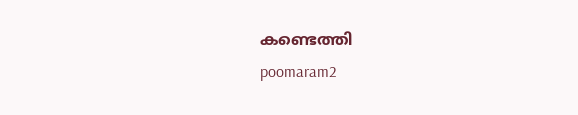കണ്ടെത്തി
poomaram2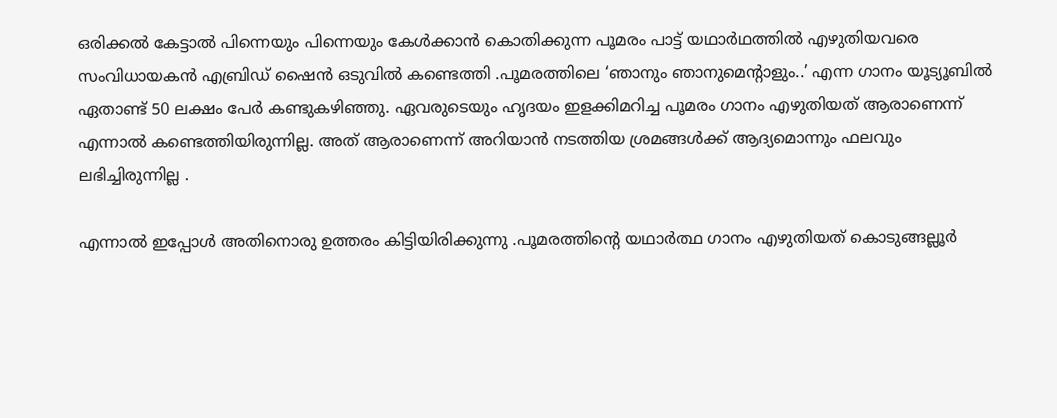ഒരിക്കല്‍ കേട്ടാല്‍ പിന്നെയും പിന്നെയും കേള്‍ക്കാന്‍ കൊതിക്കുന്ന പൂമരം പാട്ട് യഥാര്‍ഥത്തില്‍ എഴുതിയവരെ സംവിധായകന്‍ എബ്രിഡ് ഷൈന്‍ ഒടുവില്‍ കണ്ടെത്തി .പൂമരത്തിലെ ‘ഞാനും ഞാനുമെന്റാളും..’ എന്ന ഗാനം യൂട്യൂബില്‍ ഏതാണ്ട് 50 ലക്ഷം പേര്‍ കണ്ടുകഴിഞ്ഞു. ഏവരുടെയും ഹൃദയം ഇളക്കിമറിച്ച പൂമരം ഗാനം എഴുതിയത് ആരാണെന്ന് എന്നാല്‍ കണ്ടെത്തിയിരുന്നില്ല. അത് ആരാണെന്ന് അറിയാന്‍ നടത്തിയ ശ്രമങ്ങള്‍ക്ക് ആദ്യമൊന്നും ഫലവും ലഭിച്ചിരുന്നില്ല .

എന്നാല്‍ ഇപ്പോള്‍ അതിനൊരു ഉത്തരം കിട്ടിയിരിക്കുന്നു .പൂമരത്തിന്റെ യഥാര്‍ത്ഥ ഗാനം എഴുതിയത് കൊടുങ്ങല്ലൂര്‍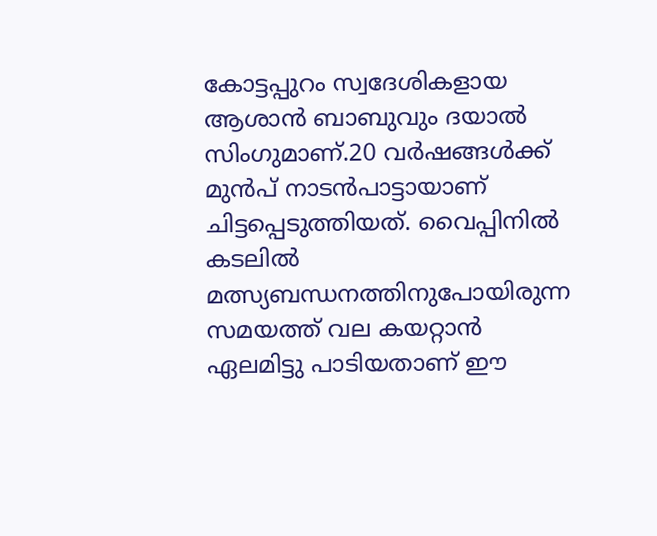കോട്ടപ്പുറം സ്വദേശികളായ ആശാന്‍ ബാബുവും ദയാല്‍ സിംഗുമാണ്.20 വര്‍ഷങ്ങള്‍ക്ക് മുന്‍പ് നാടന്‍പാട്ടായാണ് ചിട്ടപ്പെടുത്തിയത്. വൈപ്പിനില്‍ കടലില്‍ മത്സ്യബന്ധനത്തിനുപോയിരുന്ന സമയത്ത് വല കയറ്റാന്‍ ഏലമിട്ടു പാടിയതാണ് ഈ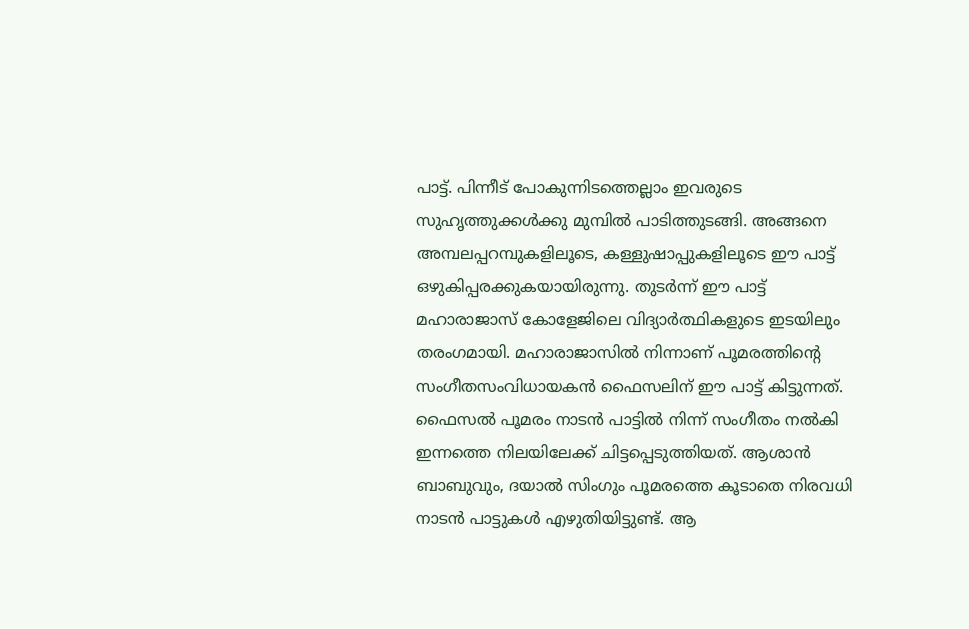പാട്ട്. പിന്നീട് പോകുന്നിടത്തെല്ലാം ഇവരുടെ സുഹൃത്തുക്കള്‍ക്കു മുമ്പില്‍ പാടിത്തുടങ്ങി. അങ്ങനെ അമ്പലപ്പറമ്പുകളിലൂടെ, കള്ളുഷാപ്പുകളിലൂടെ ഈ പാട്ട് ഒഴുകിപ്പരക്കുകയായിരുന്നു. തുടര്‍ന്ന് ഈ പാട്ട് മഹാരാജാസ് കോളേജിലെ വിദ്യാര്‍ത്ഥികളുടെ ഇടയിലും തരംഗമായി. മഹാരാജാസില്‍ നിന്നാണ് പൂമരത്തിന്റെ സംഗീതസംവിധായകന്‍ ഫൈസലിന് ഈ പാട്ട് കിട്ടുന്നത്. ഫൈസല്‍ പൂമരം നാടന്‍ പാട്ടില്‍ നിന്ന് സംഗീതം നല്‍കി ഇന്നത്തെ നിലയിലേക്ക് ചിട്ടപ്പെടുത്തിയത്. ആശാന്‍ ബാബുവും, ദയാല്‍ സിംഗും പൂമരത്തെ കൂടാതെ നിരവധി നാടന്‍ പാട്ടുകള്‍ എഴുതിയിട്ടുണ്ട്. ആ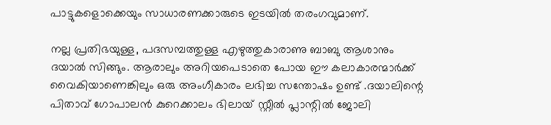പാട്ടുകളൊക്കെയും സാധാരണക്കാരുടെ ഇടയില്‍ തരംഗവുമാണ്.

നല്ല പ്രതിഭയുള്ള, പദസമ്പത്തുള്ള എഴുത്തുകാരാണു ബാബു ആശാനും ദയാൽ സിങ്ങും. ആരാലും അറിയപെടാതെ പോയ ഈ കലാകാരന്മാര്‍ക്ക് വൈകിയാണെങ്കിലും ഒരു അംഗീകാരം ലഭിച്ച സന്തോഷം ഉണ്ട് .ദയാലിന്റെ പിതാവ് ഗോപാലൻ കുറെക്കാലം ഭിലായ് സ്റ്റീൽ പ്ലാന്റിൽ ജോലി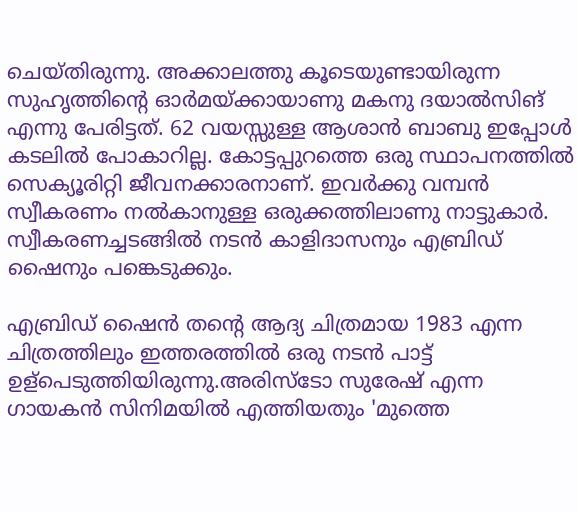ചെയ്തിരുന്നു. അക്കാലത്തു കൂടെയുണ്ടായിരുന്ന സുഹൃത്തിന്റെ ഓർമയ്ക്കായാണു മകനു ദയാൽസിങ് എന്നു പേരിട്ടത്. 62 വയസ്സുള്ള ആശാൻ ബാബു ഇപ്പോൾ കടലിൽ പോകാറില്ല. കോട്ടപ്പുറത്തെ ഒരു സ്ഥാപനത്തിൽ സെക്യൂരിറ്റി ജീവനക്കാരനാണ്. ഇവർക്കു വമ്പൻ സ്വീകരണം നൽകാനുള്ള ഒരുക്കത്തിലാണു നാട്ടുകാർ. സ്വീകരണച്ചടങ്ങിൽ നടൻ കാളിദാസനും എബ്രിഡ് ഷൈനും പങ്കെടുക്കും.

എബ്രിഡ് ഷൈന്‍ തന്റെ ആദ്യ ചിത്രമായ 1983 എന്ന ചിത്രത്തിലും ഇത്തരത്തില്‍ ഒരു നടന്‍ പാട്ട് ഉള്പെടുത്തിയിരുന്നു.അരിസ്ടോ സുരേഷ് എന്ന ഗായകന്‍ സിനിമയില്‍ എത്തിയതും 'മുത്തെ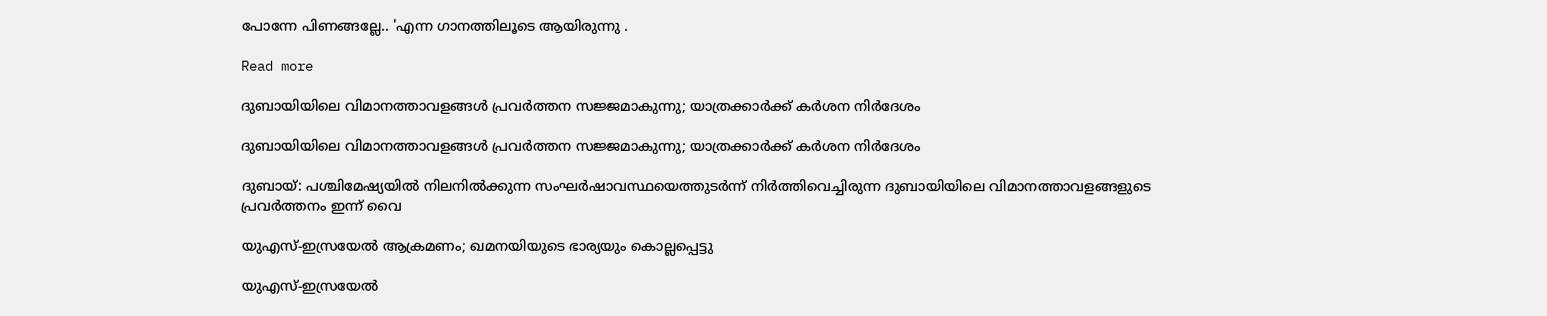പോന്നേ പിണങ്ങല്ലേ.. 'എന്ന ഗാനത്തിലൂടെ ആയിരുന്നു .

Read more

ദുബായിയിലെ വിമാനത്താവളങ്ങൾ പ്രവർത്തന സജ്ജമാകുന്നു; യാത്രക്കാർക്ക് കർശന നിർദേശം

ദുബായിയിലെ വിമാനത്താവളങ്ങൾ പ്രവർത്തന സജ്ജമാകുന്നു; യാത്രക്കാർക്ക് കർശന നിർദേശം

ദുബായ്: പശ്ചിമേഷ്യയിൽ നിലനിൽക്കുന്ന സംഘർഷാവസ്ഥയെത്തുടർന്ന് നിർത്തിവെച്ചിരുന്ന ദുബായിയിലെ വിമാനത്താവളങ്ങളുടെ പ്രവർത്തനം ഇന്ന് വൈ

യുഎസ്-ഇസ്രയേൽ ആക്രമണം; ഖമനയിയുടെ ഭാര്യയും കൊല്ലപ്പെട്ടു

യുഎസ്-ഇസ്രയേൽ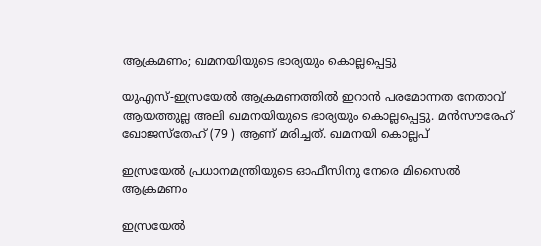ആക്രമണം; ഖമനയിയുടെ ഭാര്യയും കൊല്ലപ്പെട്ടു

യുഎസ്-ഇസ്രയേൽ ആക്രമണത്തിൽ‌ ഇറാൻ‌ പരമോന്നത നേതാവ് ആയത്തുല്ല അലി ഖമനയിയുടെ ഭാര്യയും കൊല്ലപ്പെട്ടു. മൻസൗരേഹ് ഖോജസ്തേഹ് (79 ) ആണ് മരിച്ചത്. ഖമനയി കൊല്ലപ്

ഇസ്രയേൽ പ്രധാനമന്ത്രിയുടെ ഓഫീസിനു നേരെ മിസൈൽ ആക്രമണം

ഇസ്രയേൽ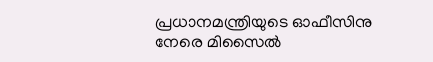പ്രധാനമന്ത്രിയുടെ ഓഫീസിനു നേരെ മിസൈൽ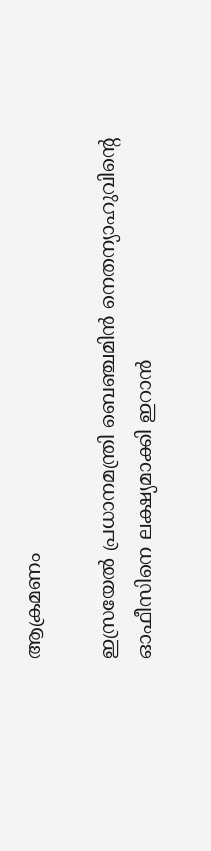ആക്രമണം

ഇസ്രയേൽ പ്രധാനമന്ത്രി ബെഞ്ചമിൻ നെതന്യാഹുവിന്‍റെ ഓഫീസിനെ ലക്ഷ്യമാക്കി ഇറാൻ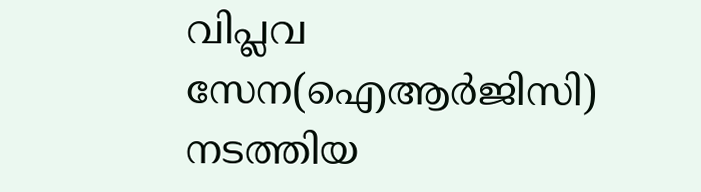വിപ്ലവ സേന(ഐആർജിസി) നടത്തിയ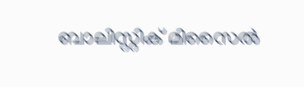ബാലിസ്റ്റിക് മിസൈൽ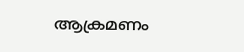ആക്രമണം